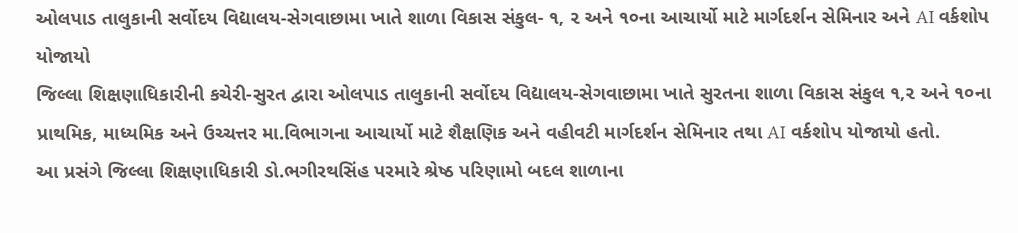ઓલપાડ તાલુકાની સર્વોદય વિદ્યાલય-સેગવાછામા ખાતે શાળા વિકાસ સંકુલ- ૧, ૨ અને ૧૦ના આચાર્યો માટે માર્ગદર્શન સેમિનાર અને AI વર્કશોપ યોજાયો
જિલ્લા શિક્ષણાધિકારીની કચેરી-સુરત દ્વારા ઓલપાડ તાલુકાની સર્વોદય વિદ્યાલય-સેગવાછામા ખાતે સુરતના શાળા વિકાસ સંકુલ ૧,૨ અને ૧૦ના પ્રાથમિક, માધ્યમિક અને ઉચ્ચત્તર મા.વિભાગના આચાર્યો માટે શૈક્ષણિક અને વહીવટી માર્ગદર્શન સેમિનાર તથા AI વર્કશોપ યોજાયો હતો.
આ પ્રસંગે જિલ્લા શિક્ષણાધિકારી ડો.ભગીરથસિંહ પરમારે શ્રેષ્ઠ પરિણામો બદલ શાળાના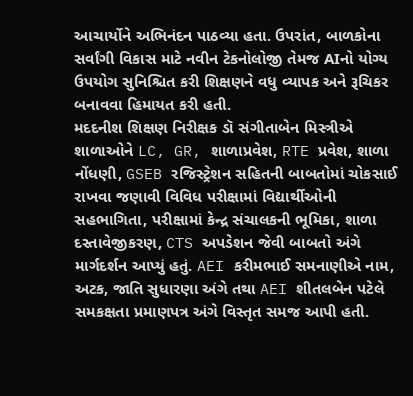આચાર્યોને અભિનંદન પાઠવ્યા હતા. ઉપરાંત, બાળકોના સર્વાંગી વિકાસ માટે નવીન ટેકનોલોજી તેમજ AIનો યોગ્ય ઉપયોગ સુનિશ્ચિત કરી શિક્ષણને વધુ વ્યાપક અને રૂચિકર બનાવવા હિમાયત કરી હતી.
મદદનીશ શિક્ષણ નિરીક્ષક ડૉ સંગીતાબેન મિસ્ત્રીએ શાળાઓને LC, GR, શાળાપ્રવેશ, RTE પ્રવેશ, શાળા નોંધણી, GSEB રજિસ્ટ્રેશન સહિતની બાબતોમાં ચોકસાઈ રાખવા જણાવી વિવિધ પરીક્ષામાં વિદ્યાર્થીઓની સહભાગિતા, પરીક્ષામાં કેન્દ્ર સંચાલકની ભૂમિકા, શાળા દસ્તાવેજીકરણ, CTS અપડેશન જેવી બાબતો અંગે માર્ગદર્શન આપ્યું હતું. AEI કરીમભાઈ સમનાણીએ નામ, અટક, જાતિ સુધારણા અંગે તથા AEI શીતલબેન પટેલે સમકક્ષતા પ્રમાણપત્ર અંગે વિસ્તૃત સમજ આપી હતી.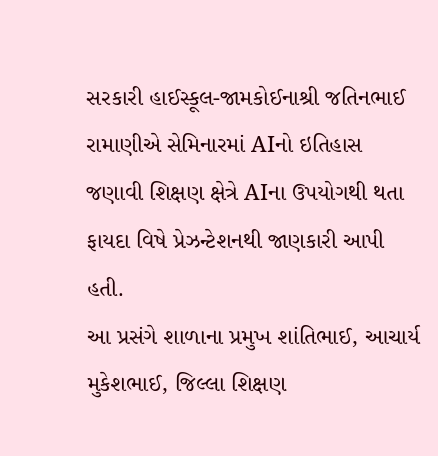સરકારી હાઈસ્કૂલ-જામકોઈનાશ્રી જતિનભાઈ રામાણીએ સેમિનારમાં AIનો ઇતિહાસ જણાવી શિક્ષણ ક્ષેત્રે AIના ઉપયોગથી થતા ફાયદા વિષે પ્રેઝન્ટેશનથી જાણકારી આપી હતી.
આ પ્રસંગે શાળાના પ્રમુખ શાંતિભાઈ, આચાર્ય મુકેશભાઈ, જિલ્લા શિક્ષણ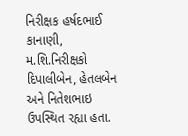નિરીક્ષક હર્ષદભાઈ કાનાણી, મ.શિ.નિરીક્ષકો દિપાલીબેન, હેતલબેન અને નિતેશભાઇ ઉપસ્થિત રહ્યા હતા.